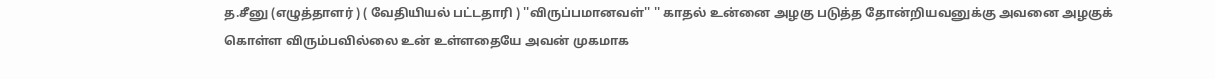த.சீனு (எழுத்தாளர் ) ( வேதியியல் பட்டதாரி ) ''விருப்பமானவள்'' '' காதல் உன்னை அழகு படுத்த தோன்றியவனுக்கு அவனை அழகுக் கொள்ள விரும்பவில்லை உன் உள்ளதையே அவன் முகமாக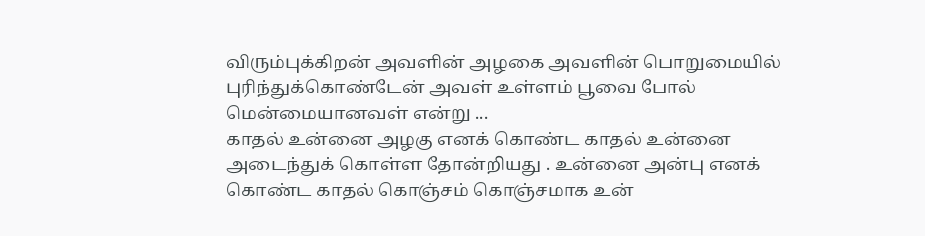விரும்புக்கிறன் அவளின் அழகை அவளின் பொறுமையில் புரிந்துக்கொண்டேன் அவள் உள்ளம் பூவை போல் மென்மையானவள் என்று ...
காதல் உன்னை அழகு எனக் கொண்ட காதல் உன்னை அடைந்துக் கொள்ள தோன்றியது . உன்னை அன்பு எனக் கொண்ட காதல் கொஞ்சம் கொஞ்சமாக உன்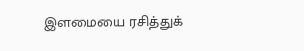இளமையை ரசித்துக்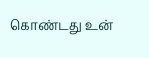கொண்டது உன்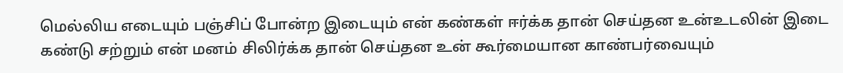மெல்லிய எடையும் பஞ்சிப் போன்ற இடையும் என் கண்கள் ஈர்க்க தான் செய்தன உன்உடலின் இடை கண்டு சற்றும் என் மனம் சிலிர்க்க தான் செய்தன உன் கூர்மையான காண்பர்வையும்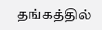தங்கத்தில்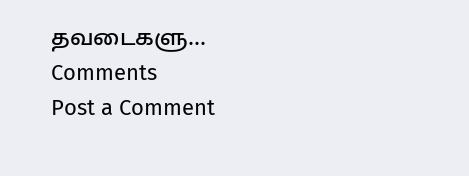தவடைகளு...
Comments
Post a Comment